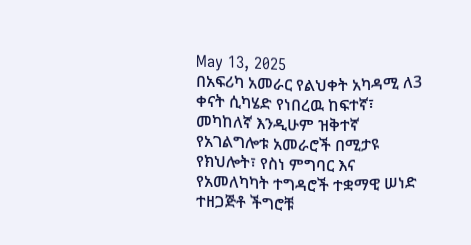May 13, 2025
በአፍሪካ አመራር የልህቀት አካዳሚ ለ3 ቀናት ሲካሄድ የነበረዉ ከፍተኛ፣ መካከለኛ እንዲሁም ዝቅተኛ የአገልግሎቱ አመራሮች በሚታዩ የክህሎት፣ የስነ ምግባር እና የአመለካካት ተግዳሮች ተቋማዊ ሠነድ ተዘጋጅቶ ችግሮቹ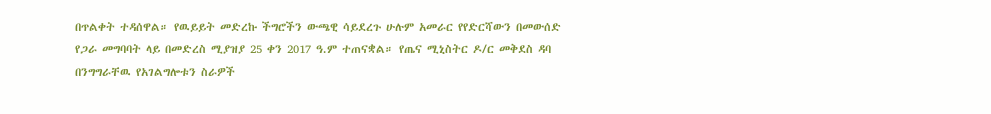በጥልቀት ተዳሰዋል። የዉይይት መድረኩ ችግሮችን ውጫዊ ሳይደረጉ ሁሉም አመራር የየድርሻውን በመውሰድ የጋራ መግባባት ላይ በመድረስ ሚያዝያ 25 ቀን 2017 ዓ.ም ተጠናቋል። የጤና ሚኒስትር ዶ/ር መቅደስ ዳባ በንግግራቸዉ የአገልግሎቱን ስራዎች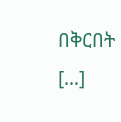በቅርበት […]